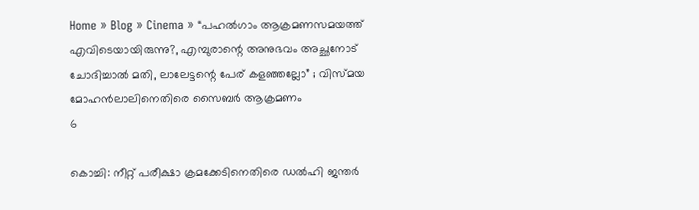Home » Blog » Cinema » “പഹൽഗാം ആക്രമണസമയത്ത് എവിടെയായിരുന്നു?, എമ്പുരാന്റെ അനുഭവം അച്ഛനോട് ചോദിച്ചാൽ മതി, ലാലേട്ടന്റെ പേര് കളഞ്ഞല്ലോ” ; വിസ്മയ മോഹൻലാലിനെതിരെ സൈബർ ആക്രമണം
6

കൊച്ചി: നീറ്റ് പരീക്ഷാ ക്രമക്കേടിനെതിരെ ഡൽഹി ജന്തർ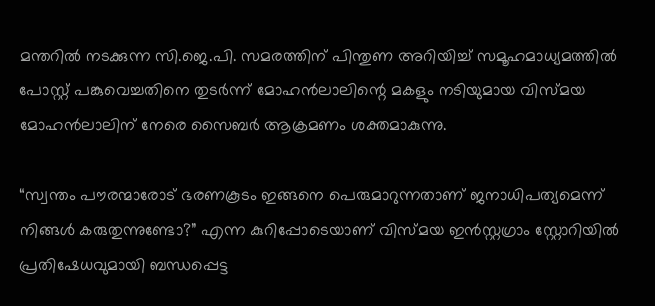മന്തറിൽ നടക്കുന്ന സി.ജെ.പി. സമരത്തിന് പിന്തുണ അറിയിച്ച് സമൂഹമാധ്യമത്തിൽ പോസ്റ്റ് പങ്കുവെച്ചതിനെ തുടർന്ന് മോഹൻലാലിന്റെ മകളും നടിയുമായ വിസ്മയ മോഹൻലാലിന് നേരെ സൈബർ ആക്രമണം ശക്തമാകുന്നു.

“സ്വന്തം പൗരന്മാരോട് ഭരണകൂടം ഇങ്ങനെ പെരുമാറുന്നതാണ് ജനാധിപത്യമെന്ന് നിങ്ങൾ കരുതുന്നുണ്ടോ?” എന്ന കുറിപ്പോടെയാണ് വിസ്മയ ഇൻസ്റ്റഗ്രാം സ്റ്റോറിയിൽ പ്രതിഷേധവുമായി ബന്ധപ്പെട്ട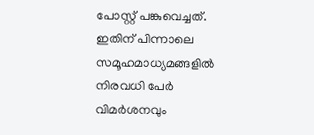പോസ്റ്റ് പങ്കുവെച്ചത്. ഇതിന് പിന്നാലെ സമൂഹമാധ്യമങ്ങളിൽ നിരവധി പേർ വിമർശനവും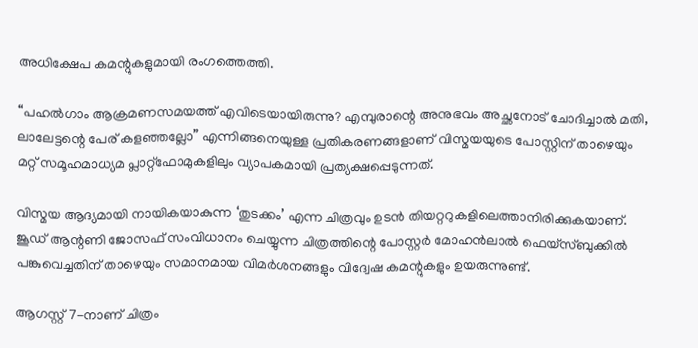അധിക്ഷേപ കമന്റുകളുമായി രംഗത്തെത്തി.

“പഹൽഗാം ആക്രമണസമയത്ത് എവിടെയായിരുന്നു? എമ്പുരാന്റെ അനുഭവം അച്ഛനോട് ചോദിച്ചാൽ മതി, ലാലേട്ടന്റെ പേര് കളഞ്ഞല്ലോ” എന്നിങ്ങനെയുള്ള പ്രതികരണങ്ങളാണ് വിസ്മയയുടെ പോസ്റ്റിന് താഴെയും മറ്റ് സമൂഹമാധ്യമ പ്ലാറ്റ്ഫോമുകളിലും വ്യാപകമായി പ്രത്യക്ഷപ്പെടുന്നത്.

വിസ്മയ ആദ്യമായി നായികയാകുന്ന ‘തുടക്കം’ എന്ന ചിത്രവും ഉടൻ തിയറ്ററുകളിലെത്താനിരിക്കുകയാണ്. ജൂഡ് ആന്റണി ജോസഫ് സംവിധാനം ചെയ്യുന്ന ചിത്രത്തിന്റെ പോസ്റ്റർ മോഹൻലാൽ ഫെയ്സ്ബുക്കിൽ പങ്കുവെച്ചതിന് താഴെയും സമാനമായ വിമർശനങ്ങളും വിദ്വേഷ കമന്റുകളും ഉയരുന്നുണ്ട്.

ആഗസ്റ്റ് 7-നാണ് ചിത്രം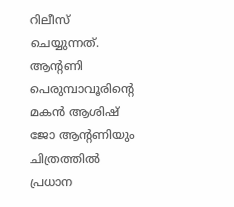റിലീസ് ചെയ്യുന്നത്. ആന്റണി പെരുമ്പാവൂരിന്റെ മകൻ ആശിഷ് ജോ ആന്റണിയും ചിത്രത്തിൽ പ്രധാന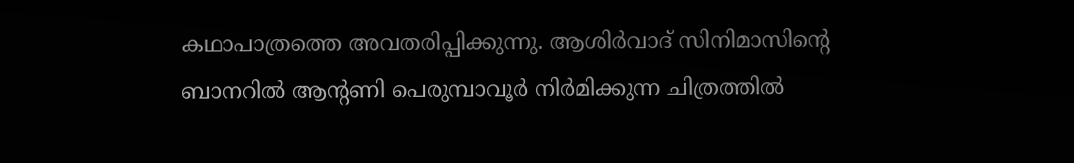കഥാപാത്രത്തെ അവതരിപ്പിക്കുന്നു. ആശിർവാദ് സിനിമാസിന്റെ ബാനറിൽ ആന്റണി പെരുമ്പാവൂർ നിർമിക്കുന്ന ചിത്രത്തിൽ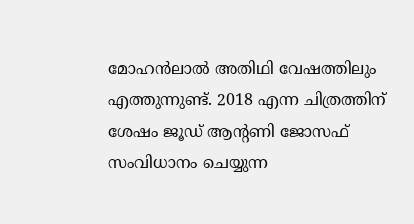മോഹൻലാൽ അതിഥി വേഷത്തിലും എത്തുന്നുണ്ട്. 2018 എന്ന ചിത്രത്തിന് ശേഷം ജൂഡ് ആന്റണി ജോസഫ് സംവിധാനം ചെയ്യുന്ന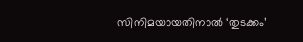സിനിമയായതിനാൽ ‘തുടക്കം’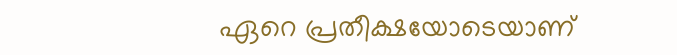ഏറെ പ്രതീക്ഷയോടെയാണ്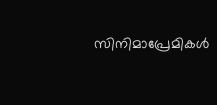സിനിമാപ്രേമികൾ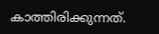കാത്തിരിക്കുന്നത്.